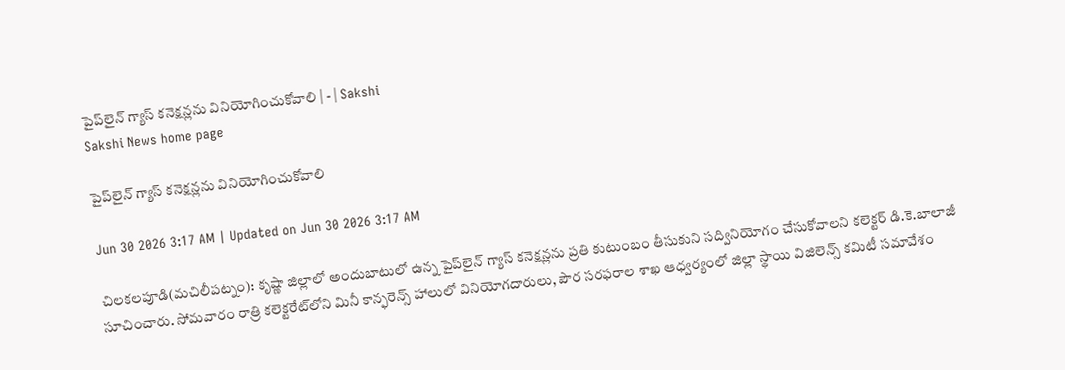పైప్‌లైన్‌ గ్యాస్‌ కనెక్షన్లను వినియోగించుకోవాలి | - | Sakshi
Sakshi News home page

పైప్‌లైన్‌ గ్యాస్‌ కనెక్షన్లను వినియోగించుకోవాలి

Jun 30 2026 3:17 AM | Updated on Jun 30 2026 3:17 AM

చిలకలపూడి(మచిలీపట్నం): కృష్ణా జిల్లాలో అందుబాటులో ఉన్న పైప్‌లైన్‌ గ్యాస్‌ కనెక్షన్లను ప్రతి కుటుంబం తీసుకుని సద్వినియోగం చేసుకోవాలని కలెక్టర్‌ డి.కె.బాలాజీ సూచించారు. సోమవారం రాత్రి కలెక్టరేట్‌లోని మినీ కాన్ఫరెన్స్‌ హాలులో వినియోగదారులు, పౌర సరఫరాల శాఖ ఆధ్వర్యంలో జిల్లా స్థాయి విజిలెన్స్‌ కమిటీ సమావేశం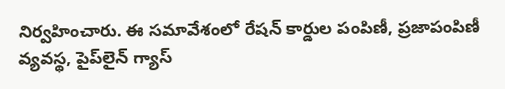నిర్వహించారు. ఈ సమావేశంలో రేషన్‌ కార్డుల పంపిణీ, ప్రజాపంపిణీ వ్యవస్థ, పైప్‌లైన్‌ గ్యాస్‌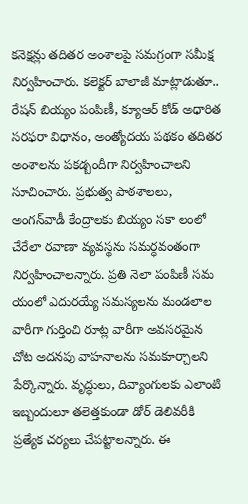కనెక్షన్లు తదితర అంశాలపై సమగ్రంగా సమీక్ష నిర్వహించారు. కలెక్టర్‌ బాలాజీ మాట్లాడుతూ.. రేషన్‌ బియ్యం పంపిణీ, క్యూఆర్‌ కోడ్‌ అధారిత సరఫరా విధానం, అంత్యోదయ పథకం తదితర అంశాలను పకడ్బందీగా నిర్వహించాలని సూచించారు. ప్రభుత్వ పాఠశాలలు, అంగన్‌వాడీ కేంద్రాలకు బియ్యం సకా లంలో చేరేలా రవాణా వ్యవస్థను సమర్ధవంతంగా నిర్వహించాలన్నారు. ప్రతి నెలా పంపిణీ సమ యంలో ఎదురయ్యే సమస్యలను మండలాల వారీగా గుర్తించి రూట్ల వారీగా అవసరమైన చోట అదనపు వాహనాలను సమకూర్చాలని పేర్కొన్నారు. వృద్ధులు, దివ్యాంగులకు ఎలాంటి ఇబ్బందులూ తలెత్తకుండా డోర్‌ డెలివరీకి ప్రత్యేక చర్యలు చేపట్టాలన్నారు. ఈ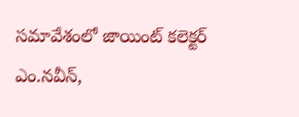సమావేశంలో జాయింట్‌ కలెక్టర్‌ ఎం.నవీన్‌,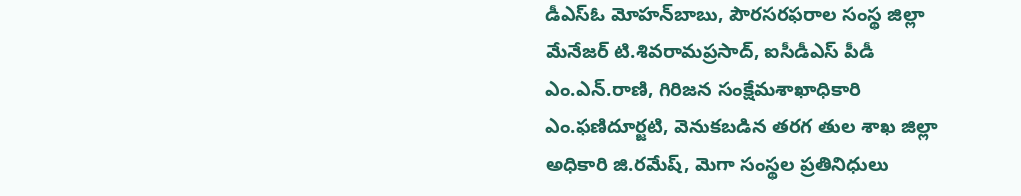డీఎస్‌ఓ మోహన్‌బాబు, పౌరసరఫరాల సంస్థ జిల్లా మేనేజర్‌ టి.శివరామప్రసాద్‌, ఐసీడీఎస్‌ పీడీ ఎం.ఎన్‌.రాణి, గిరిజన సంక్షేమశాఖాధికారి ఎం.ఫణిదూర్జటి, వెనుకబడిన తరగ తుల శాఖ జిల్లా అధికారి జి.రమేష్‌, మెగా సంస్థల ప్రతినిధులు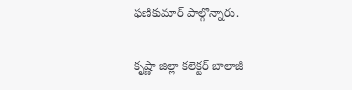ఫణికుమార్‌ పాల్గొన్నారు.

కృష్ణా జిల్లా కలెక్టర్‌ బాలాజీ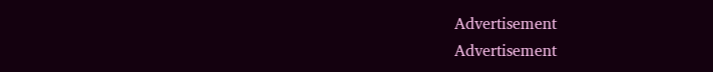Advertisement
Advertisement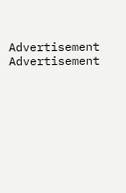Advertisement
Advertisement